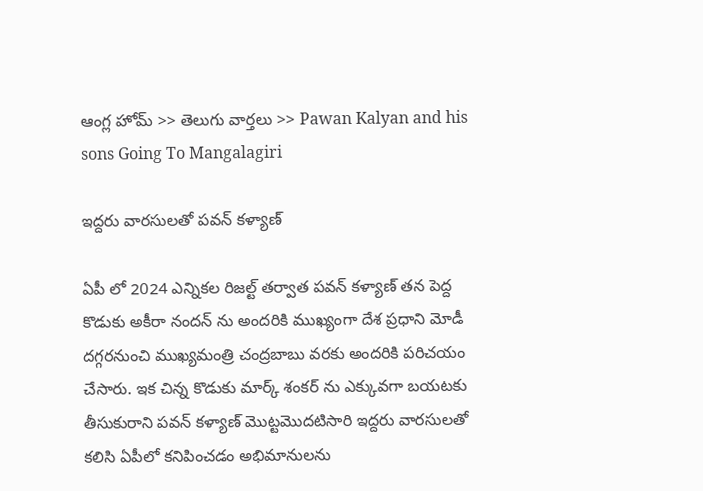ఆంగ్ల హోమ్ >> తెలుగు వార్తలు >> Pawan Kalyan and his sons Going To Mangalagiri

ఇద్దరు వారసులతో పవన్ కళ్యాణ్

ఏపీ లో 2024 ఎన్నికల రిజల్ట్ తర్వాత పవన్ కళ్యాణ్ తన పెద్ద కొడుకు అకీరా నందన్ ను అందరికి ముఖ్యంగా దేశ ప్రధాని మోడీ దగ్గరనుంచి ముఖ్యమంత్రి చంద్రబాబు వరకు అందరికి పరిచయం చేసారు. ఇక చిన్న కొడుకు మార్క్ శంకర్ ను ఎక్కువగా బయటకు తీసుకురాని పవన్ కళ్యాణ్ మొట్టమొదటిసారి ఇద్దరు వారసులతో కలిసి ఏపీలో కనిపించడం అభిమానులను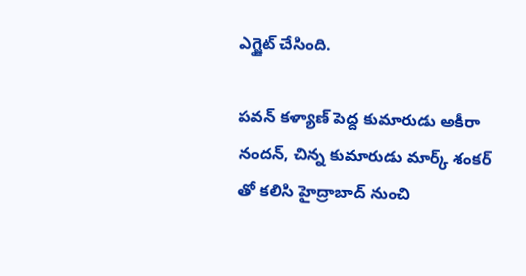ఎగ్జైట్ చేసింది.

పవన్ కళ్యాణ్ పెద్ద కుమారుడు అకీరా నందన్, చిన్న కుమారుడు మార్క్ శంకర్ తో కలిసి హైద్రాబాద్ నుంచి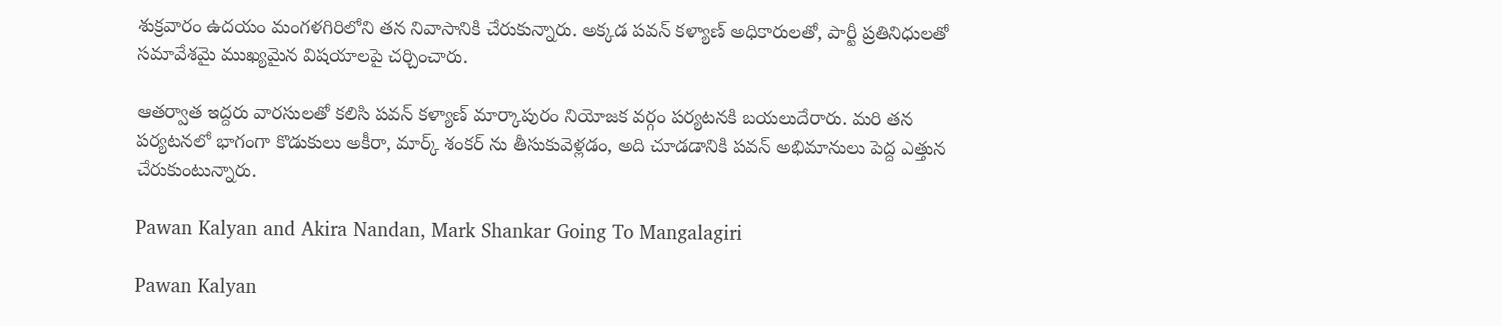శుక్రవారం ఉదయం మంగళగిరిలోని తన నివాసానికి చేరుకున్నారు. అక్కడ పవన్ కళ్యాణ్ అధికారులతో, పార్టీ ప్రతినిధులతో సమావేశమై ముఖ్యమైన విషయాలపై చర్చించారు.

ఆతర్వాత ఇద్దరు వారసులతో కలిసి పవన్ కళ్యాణ్ మార్కాపురం నియోజక వర్గం పర్యటనకి బయలుదేరారు. మరి తన పర్యటనలో భాగంగా కొడుకులు అకీరా, మార్క్ శంకర్ ను తీసుకువెళ్లడం, అది చూడడానికి పవన్ అభిమానులు పెద్ద ఎత్తున చేరుకుంటున్నారు.

Pawan Kalyan and Akira Nandan, Mark Shankar Going To Mangalagiri

Pawan Kalyan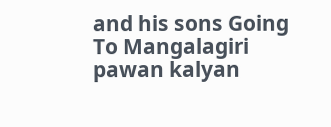and his sons Going To Mangalagiri
pawan kalyan